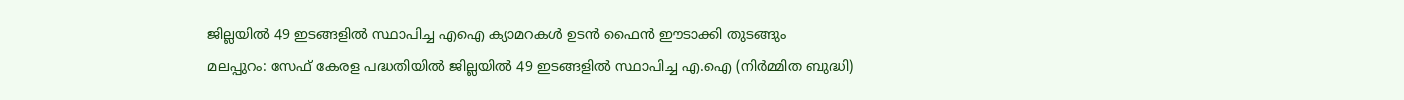ജില്ലയിൽ 49 ഇടങ്ങളിൽ സ്ഥാപിച്ച എഐ ക്യാമറകൾ ഉടൻ ഫൈൻ ഈടാക്കി തുടങ്ങും
മലപ്പുറം: സേഫ് കേരള പദ്ധതിയിൽ ജില്ലയിൽ 49 ഇടങ്ങളിൽ സ്ഥാപിച്ച എ.ഐ (നിർമ്മിത ബുദ്ധി)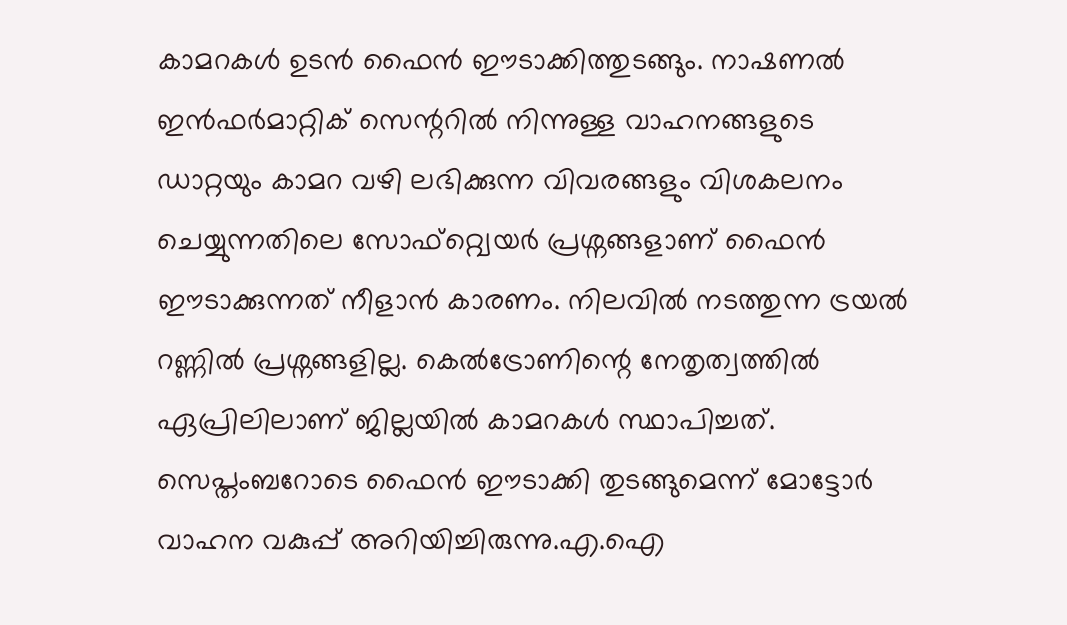കാമറകൾ ഉടൻ ഫൈൻ ഈടാക്കിത്തുടങ്ങും. നാഷണൽ ഇൻഫർമാറ്റിക് സെന്ററിൽ നിന്നുള്ള വാഹനങ്ങളുടെ ഡാറ്റയും കാമറ വഴി ലഭിക്കുന്ന വിവരങ്ങളും വിശകലനം ചെയ്യുന്നതിലെ സോഫ്റ്റ്വെയർ പ്രശ്നങ്ങളാണ് ഫൈൻ ഈടാക്കുന്നത് നീളാൻ കാരണം. നിലവിൽ നടത്തുന്ന ട്രയൽ റണ്ണിൽ പ്രശ്നങ്ങളില്ല. കെൽട്രോണിന്റെ നേതൃത്വത്തിൽ ഏപ്രിലിലാണ് ജില്ലയിൽ കാമറകൾ സ്ഥാപിച്ചത്. സെപ്തംബറോടെ ഫൈൻ ഈടാക്കി തുടങ്ങുമെന്ന് മോട്ടോർ വാഹന വകുപ്പ് അറിയിച്ചിരുന്നു.എ.ഐ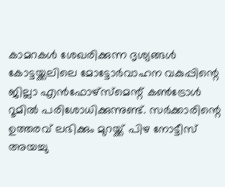കാമറകൾ ശേഖരിക്കുന്ന ദൃശ്യങ്ങൾ കോട്ടയ്ക്കലിലെ മോട്ടോർവാഹന വകുപ്പിന്റെ ജില്ലാ എൻഫോഴ്സ്മെന്റ് കൺട്രോൾ റൂമിൽ പരിശോധിക്കുന്നുണ്ട്. സർക്കാരിന്റെ ഉത്തരവ് ലഭിക്കും മുറയ്ക്ക് പിഴ നോട്ടീസ് അയച്ചു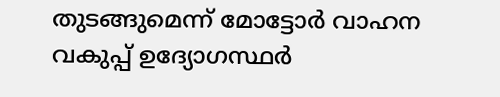തുടങ്ങുമെന്ന് മോട്ടോർ വാഹന വകുപ്പ് ഉദ്യോഗസ്ഥർ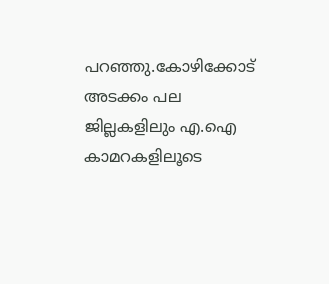പറഞ്ഞു.കോഴിക്കോട് അടക്കം പല ജില്ലകളിലും എ.ഐ കാമറകളിലൂടെ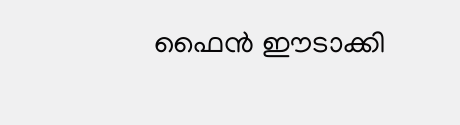ഫൈൻ ഈടാക്കി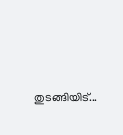തുടങ്ങിയിട്...